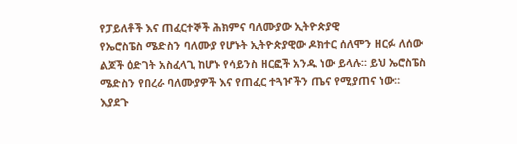የፓይለቶች እና ጠፈርተኞች ሕክምና ባለሙያው ኢትዮጵያዊ
የኤሮስፔስ ሜድስን ባለሙያ የሆኑት ኢትዮጵያዊው ዶክተር ሰለሞን ዘርፉ ለሰው ልጆች ዕድገት አስፈላጊ ከሆኑ የሳይንስ ዘርፎች አንዱ ነው ይላሉ። ይህ ኤሮስፔስ ሜድስን የበረራ ባለሙያዎች እና የጠፈር ተጓዦችን ጤና የሚያጠና ነው። እያደጉ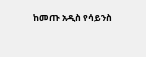ከመጡ አዲስ የሳይንስ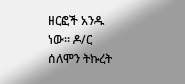ዘርፎች አንዱ ነው። ዶ/ር ሰለሞን ትኩረት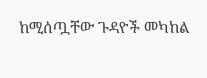ከሚሰጧቸው ጉዳዮች መካከል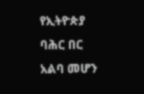የኢትዮጵያ ባሕር በር አልባ መሆን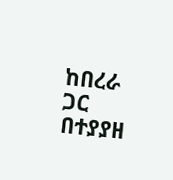ከበረራ ጋር በተያያዘ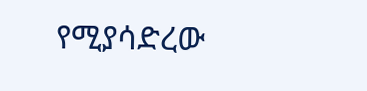የሚያሳድረው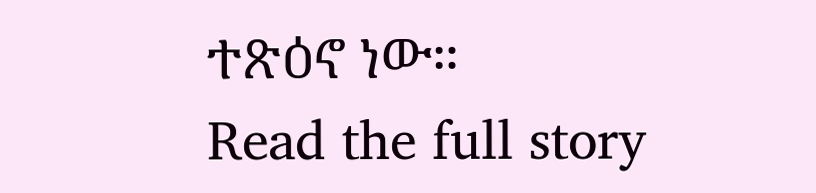ተጽዕኖ ነው።
Read the full story